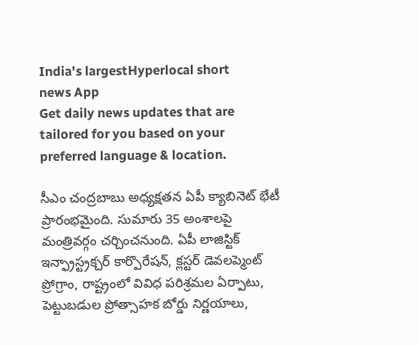India's largestHyperlocal short
news App
Get daily news updates that are tailored for you based on your preferred language & location.

సీఎం చంద్రబాబు అధ్యక్షతన ఏపీ క్యాబినెట్ భేటీ ప్రారంభమైంది. సుమారు 35 అంశాలపై మంత్రివర్గం చర్చించనుంది. ఏపీ లాజిస్టిక్ ఇన్ఫ్రాస్ట్రక్చర్ కార్పొరేషన్, క్లస్టర్ డెవలప్మెంట్ ప్రోగ్రాం, రాష్ట్రంలో వివిధ పరిశ్రమల ఏర్పాటు, పెట్టుబడుల ప్రోత్సాహక బోర్డు నిర్ణయాలు,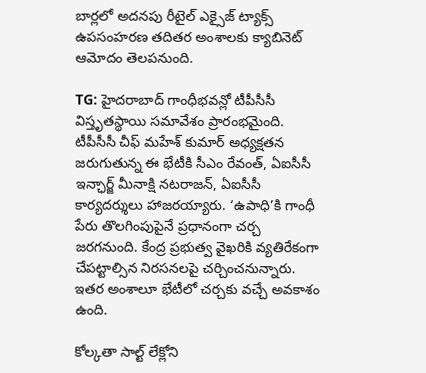బార్లలో అదనపు రీటైల్ ఎక్సైజ్ ట్యాక్స్ ఉపసంహరణ తదితర అంశాలకు క్యాబినెట్ ఆమోదం తెలపనుంది.

TG: హైదరాబాద్ గాంధీభవన్లో టీపీసీసీ విస్తృతస్థాయి సమావేశం ప్రారంభమైంది. టీపీసీసీ చీఫ్ మహేశ్ కుమార్ అధ్యక్షతన జరుగుతున్న ఈ భేటీకి సీఎం రేవంత్, ఏఐసీసీ ఇన్ఛార్జ్ మీనాక్షి నటరాజన్, ఏఐసీసీ కార్యదర్శులు హాజరయ్యారు. ‘ఉపాధి’కి గాంధీ పేరు తొలగింపుపైనే ప్రధానంగా చర్చ జరగనుంది. కేంద్ర ప్రభుత్వ వైఖరికి వ్యతిరేకంగా చేపట్టాల్సిన నిరసనలపై చర్చించనున్నారు. ఇతర అంశాలూ భేటీలో చర్చకు వచ్చే అవకాశం ఉంది.

కోల్కతా సాల్ట్ లేక్లోని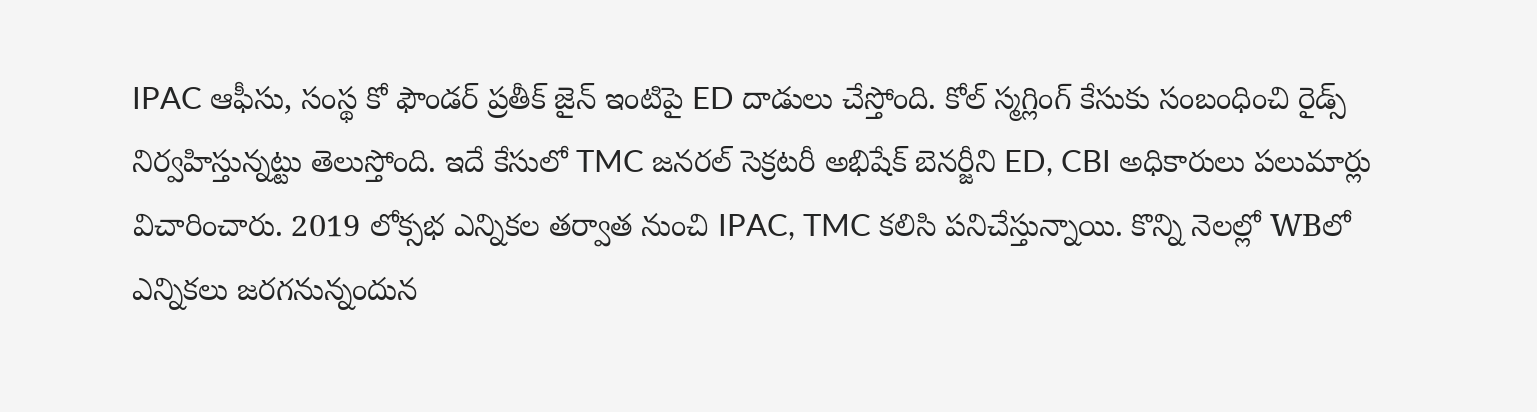IPAC ఆఫీసు, సంస్థ కో ఫౌండర్ ప్రతీక్ జైన్ ఇంటిపై ED దాడులు చేస్తోంది. కోల్ స్మగ్లింగ్ కేసుకు సంబంధించి రైడ్స్ నిర్వహిస్తున్నట్టు తెలుస్తోంది. ఇదే కేసులో TMC జనరల్ సెక్రటరీ అభిషేక్ బెనర్జీని ED, CBI అధికారులు పలుమార్లు విచారించారు. 2019 లోక్సభ ఎన్నికల తర్వాత నుంచి IPAC, TMC కలిసి పనిచేస్తున్నాయి. కొన్ని నెలల్లో WBలో ఎన్నికలు జరగనున్నందున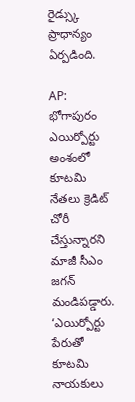రైడ్స్కు ప్రాధాన్యం ఏర్పడింది.

AP: భోగాపురం ఎయిర్పోర్టు అంశంలో కూటమి నేతలు క్రెడిట్ చోరీ చేస్తున్నారని మాజీ సీఎం జగన్ మండిపడ్డారు. ‘ఎయిర్పోర్టు పేరుతో కూటమి నాయకులు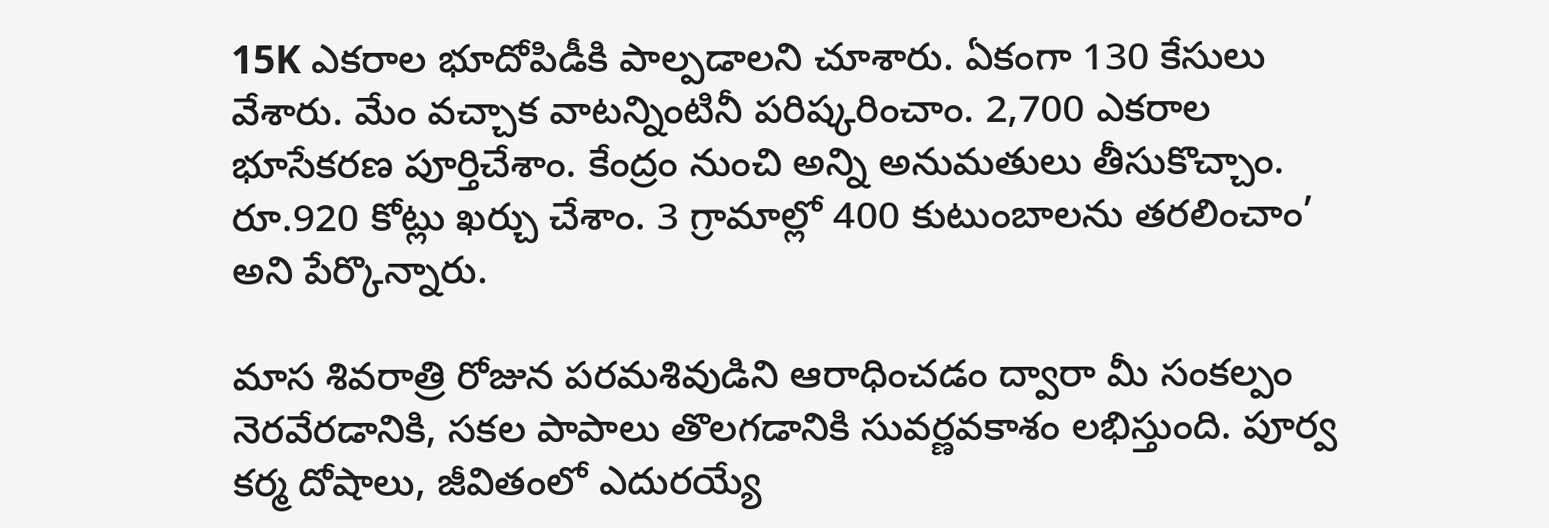15K ఎకరాల భూదోపిడీకి పాల్పడాలని చూశారు. ఏకంగా 130 కేసులు వేశారు. మేం వచ్చాక వాటన్నింటినీ పరిష్కరించాం. 2,700 ఎకరాల భూసేకరణ పూర్తిచేశాం. కేంద్రం నుంచి అన్ని అనుమతులు తీసుకొచ్చాం. రూ.920 కోట్లు ఖర్చు చేశాం. 3 గ్రామాల్లో 400 కుటుంబాలను తరలించాం’ అని పేర్కొన్నారు.

మాస శివరాత్రి రోజున పరమశివుడిని ఆరాధించడం ద్వారా మీ సంకల్పం నెరవేరడానికి, సకల పాపాలు తొలగడానికి సువర్ణవకాశం లభిస్తుంది. పూర్వ కర్మ దోషాలు, జీవితంలో ఎదురయ్యే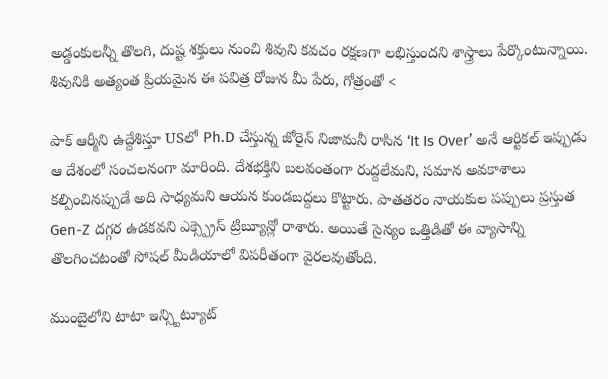అడ్డంకులన్నీ తొలగి, దుష్ట శక్తులు నుంచి శివుని కవచం రక్షణగా లభిస్తుందని శాస్త్రాలు పేర్కొంటున్నాయి. శివునికి అత్యంత ప్రియమైన ఈ పవిత్ర రోజున మీ పేరు, గోత్రంతో <

పాక్ ఆర్మీని ఉద్దేశిస్తూ USలో Ph.D చేస్తున్న జోరైన్ నిజామనీ రాసిన ‘It Is Over’ అనే ఆర్టికల్ ఇప్పుడు ఆ దేశంలో సంచలనంగా మారింది. దేశభక్తిని బలవంతంగా రుద్దలేమని, సమాన అవకాశాలు కల్పించినప్పుడే అది సాధ్యమని ఆయన కుండబద్దలు కొట్టారు. పాతతరం నాయకుల పప్పులు ప్రస్తుత Gen-Z దగ్గర ఉడకవని ఎక్స్ప్రెస్ ట్రిబ్యూన్లో రాశారు. అయితే సైన్యం ఒత్తిడితో ఈ వ్యాసాన్ని తొలగించటంతో సోషల్ మీడియాలో విపరీతంగా వైరలవుతోంది.

ముంబైలోని టాటా ఇన్స్టిట్యూట్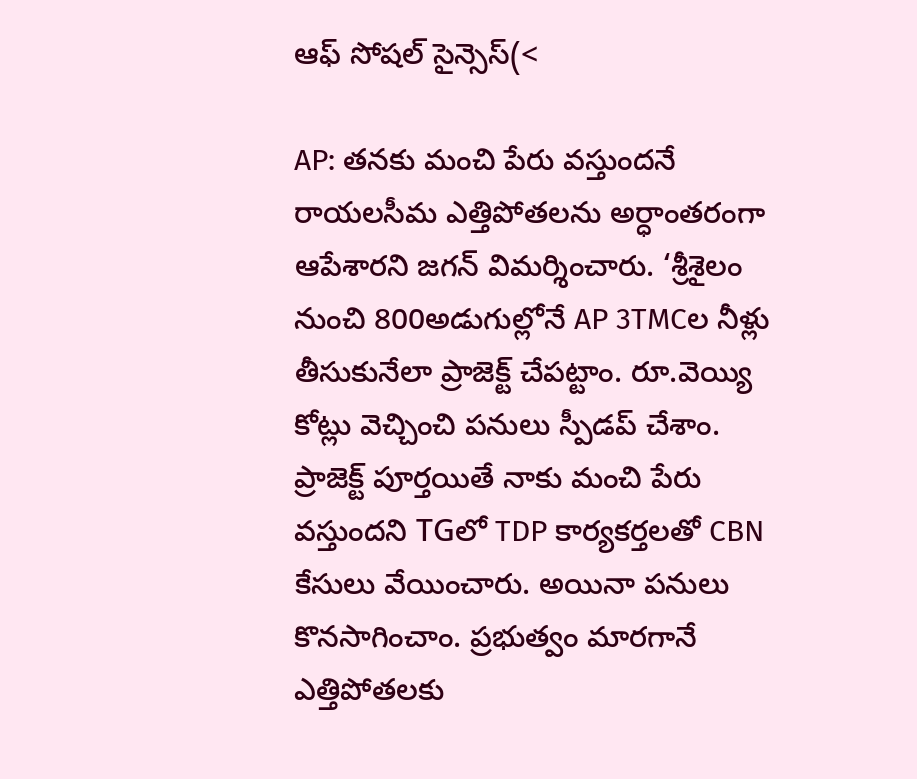ఆఫ్ సోషల్ సైన్సెస్(<

AP: తనకు మంచి పేరు వస్తుందనే రాయలసీమ ఎత్తిపోతలను అర్ధాంతరంగా ఆపేశారని జగన్ విమర్శించారు. ‘శ్రీశైలం నుంచి 800అడుగుల్లోనే AP 3TMCల నీళ్లు తీసుకునేలా ప్రాజెక్ట్ చేపట్టాం. రూ.వెయ్యి కోట్లు వెచ్చించి పనులు స్పీడప్ చేశాం. ప్రాజెక్ట్ పూర్తయితే నాకు మంచి పేరు వస్తుందని TGలో TDP కార్యకర్తలతో CBN కేసులు వేయించారు. అయినా పనులు కొనసాగించాం. ప్రభుత్వం మారగానే ఎత్తిపోతలకు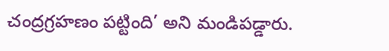చంద్రగ్రహణం పట్టింది’ అని మండిపడ్డారు.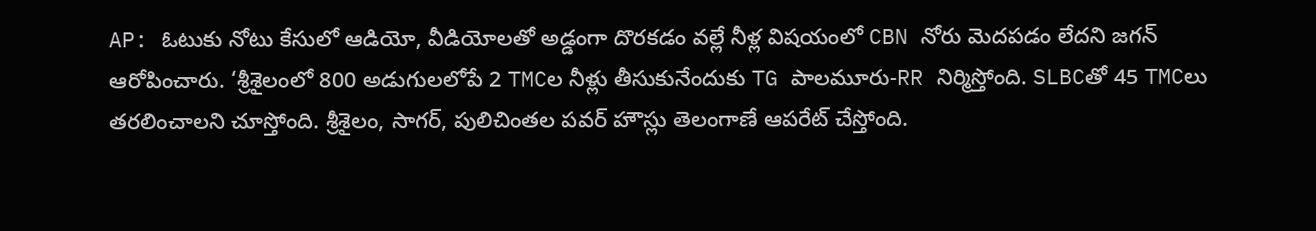AP: ఓటుకు నోటు కేసులో ఆడియో, వీడియోలతో అడ్డంగా దొరకడం వల్లే నీళ్ల విషయంలో CBN నోరు మెదపడం లేదని జగన్ ఆరోపించారు. ‘శ్రీశైలంలో 800 అడుగులలోపే 2 TMCల నీళ్లు తీసుకునేందుకు TG పాలమూరు-RR నిర్మిస్తోంది. SLBCతో 45 TMCలు తరలించాలని చూస్తోంది. శ్రీశైలం, సాగర్, పులిచింతల పవర్ హౌస్లు తెలంగాణే ఆపరేట్ చేస్తోంది.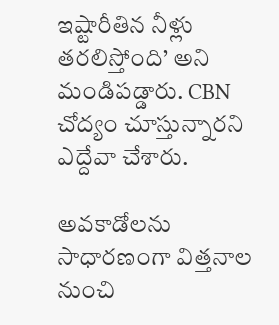ఇష్టారీతిన నీళ్లు తరలిస్తోంది’ అని మండిపడ్డారు. CBN చోద్యం చూస్తున్నారని ఎద్దేవా చేశారు.

అవకాడోలను సాధారణంగా విత్తనాల నుంచి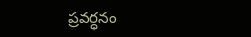ప్రవర్ధనం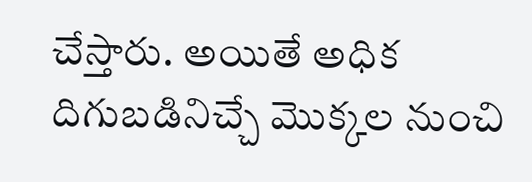చేస్తారు. అయితే అధిక దిగుబడినిచ్చే మొక్కల నుంచి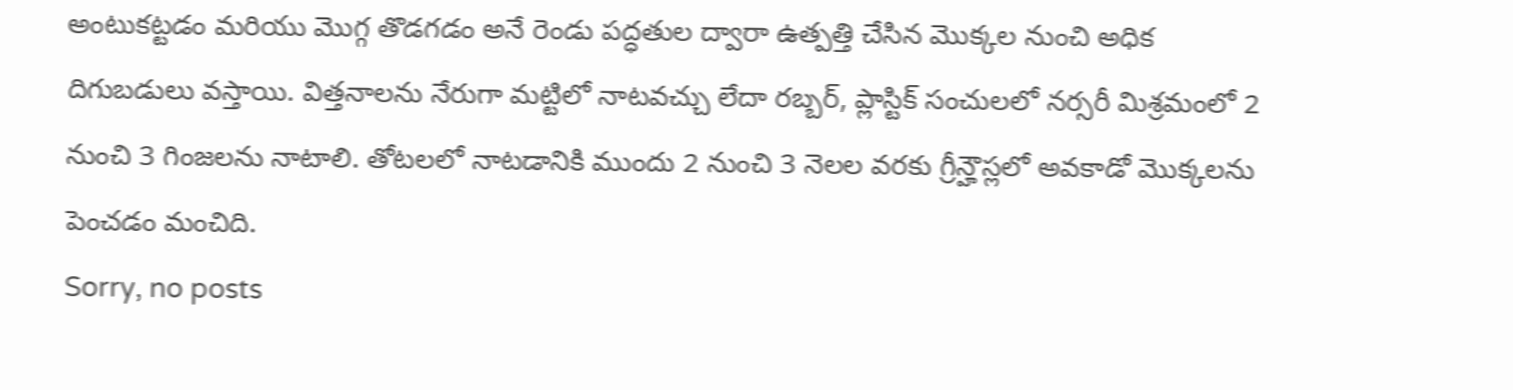అంటుకట్టడం మరియు మొగ్గ తొడగడం అనే రెండు పద్ధతుల ద్వారా ఉత్పత్తి చేసిన మొక్కల నుంచి అధిక దిగుబడులు వస్తాయి. విత్తనాలను నేరుగా మట్టిలో నాటవచ్చు లేదా రబ్బర్, ప్లాస్టిక్ సంచులలో నర్సరీ మిశ్రమంలో 2 నుంచి 3 గింజలను నాటాలి. తోటలలో నాటడానికి ముందు 2 నుంచి 3 నెలల వరకు గ్రీన్హౌస్లలో అవకాడో మొక్కలను పెంచడం మంచిది.
Sorry, no posts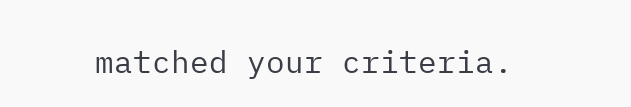matched your criteria.